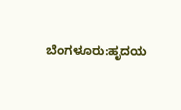ಬೆಂಗಳೂರು:ಹೃದಯ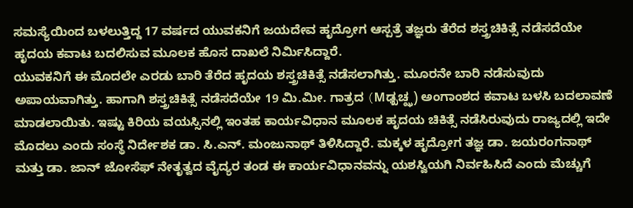ಸಮಸ್ಯೆಯಿಂದ ಬಳಲುತ್ತಿದ್ದ 17 ವರ್ಷದ ಯುವಕನಿಗೆ ಜಯದೇವ ಹೃದ್ರೋಗ ಆಸ್ಪತ್ರೆ ತಜ್ಞರು ತೆರೆದ ಶಸ್ತ್ರಚಿಕಿತ್ಸೆ ನಡೆಸದೆಯೇ ಹೃದಯ ಕವಾಟ ಬದಲಿಸುವ ಮೂಲಕ ಹೊಸ ದಾಖಲೆ ನಿರ್ವಿುಸಿದ್ದಾರೆ.
ಯುವಕನಿಗೆ ಈ ಮೊದಲೇ ಎರಡು ಬಾರಿ ತೆರೆದ ಹೃದಯ ಶಸ್ತ್ರಚಿಕಿತ್ಸೆ ನಡೆಸಲಾಗಿತ್ತು. ಮೂರನೇ ಬಾರಿ ನಡೆಸುವುದು ಅಪಾಯವಾಗಿತ್ತು. ಹಾಗಾಗಿ ಶಸ್ತ್ರಚಿಕಿತ್ಸೆ ನಡೆಸದೆಯೇ 19 ಮಿ.ಮೀ. ಗಾತ್ರದ (Mಢ್ಖಚ್ಝ) ಅಂಗಾಂಶದ ಕವಾಟ ಬಳಸಿ ಬದಲಾವಣೆ ಮಾಡಲಾಯಿತು. ಇಷ್ಟು ಕಿರಿಯ ವಯಸ್ಸಿನಲ್ಲಿ ಇಂತಹ ಕಾರ್ಯವಿಧಾನ ಮೂಲಕ ಹೃದಯ ಚಿಕಿತ್ಸೆ ನಡೆಸಿರುವುದು ರಾಜ್ಯದಲ್ಲಿ ಇದೇ ಮೊದಲು ಎಂದು ಸಂಸ್ಥೆ ನಿರ್ದೇಶಕ ಡಾ. ಸಿ.ಎನ್. ಮಂಜುನಾಥ್ ತಿಳಿಸಿದ್ದಾರೆ. ಮಕ್ಕಳ ಹೃದ್ರೋಗ ತಜ್ಞ ಡಾ. ಜಯರಂಗನಾಥ್ ಮತ್ತು ಡಾ. ಜಾನ್ ಜೋಸೆಫ್ ನೇತೃತ್ವದ ವೈದ್ಯರ ತಂಡ ಈ ಕಾರ್ಯವಿಧಾನವನ್ನು ಯಶಸ್ವಿಯಗಿ ನಿರ್ವಹಿಸಿದೆ ಎಂದು ಮೆಚ್ಚುಗೆ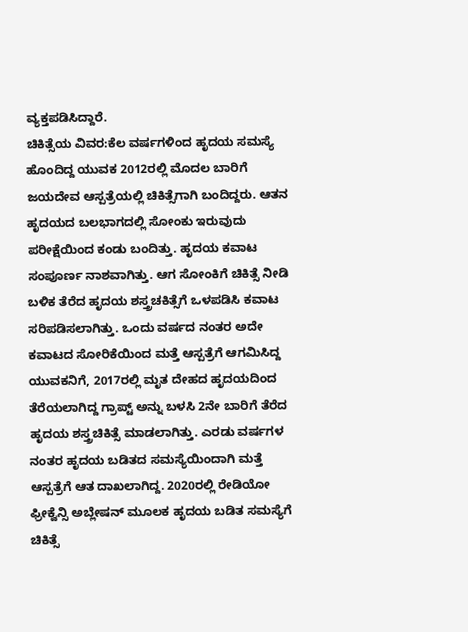ವ್ಯಕ್ತಪಡಿಸಿದ್ದಾರೆ.
ಚಿಕಿತ್ಸೆಯ ವಿವರ:ಕೆಲ ವರ್ಷಗಳಿಂದ ಹೃದಯ ಸಮಸ್ಯೆ ಹೊಂದಿದ್ದ ಯುವಕ 2012ರಲ್ಲಿ ಮೊದಲ ಬಾರಿಗೆ ಜಯದೇವ ಆಸ್ಪತ್ರೆಯಲ್ಲಿ ಚಿಕಿತ್ಸೆಗಾಗಿ ಬಂದಿದ್ದರು. ಆತನ ಹೃದಯದ ಬಲಭಾಗದಲ್ಲಿ ಸೋಂಕು ಇರುವುದು ಪರೀಕ್ಷೆಯಿಂದ ಕಂಡು ಬಂದಿತ್ತು. ಹೃದಯ ಕವಾಟ ಸಂಪೂರ್ಣ ನಾಶವಾಗಿತ್ತು. ಆಗ ಸೋಂಕಿಗೆ ಚಿಕಿತ್ಸೆ ನೀಡಿ ಬಳಿಕ ತೆರೆದ ಹೃದಯ ಶಸ್ತ್ರಚಕಿತ್ಸೆಗೆ ಒಳಪಡಿಸಿ ಕವಾಟ ಸರಿಪಡಿಸಲಾಗಿತ್ತು. ಒಂದು ವರ್ಷದ ನಂತರ ಅದೇ ಕವಾಟದ ಸೋರಿಕೆಯಿಂದ ಮತ್ತೆ ಆಸ್ಪತ್ರೆಗೆ ಆಗಮಿಸಿದ್ದ ಯುವಕನಿಗೆ, 2017ರಲ್ಲಿ ಮೃತ ದೇಹದ ಹೃದಯದಿಂದ ತೆರೆಯಲಾಗಿದ್ದ ಗ್ರಾಪ್ಟ್ ಅನ್ನು ಬಳಸಿ 2ನೇ ಬಾರಿಗೆ ತೆರೆದ ಹೃದಯ ಶಸ್ತ್ರಚಿಕಿತ್ಸೆ ಮಾಡಲಾಗಿತ್ತು. ಎರಡು ವರ್ಷಗಳ ನಂತರ ಹೃದಯ ಬಡಿತದ ಸಮಸ್ಯೆಯಿಂದಾಗಿ ಮತ್ತೆ ಆಸ್ಪತ್ರೆಗೆ ಆತ ದಾಖಲಾಗಿದ್ದ. 2020ರಲ್ಲಿ ರೇಡಿಯೋ ಫ್ರೀಕ್ವೆನ್ಸಿ ಅಬ್ಲೇಷನ್ ಮೂಲಕ ಹೃದಯ ಬಡಿತ ಸಮಸ್ಯೆಗೆ ಚಿಕಿತ್ಸೆ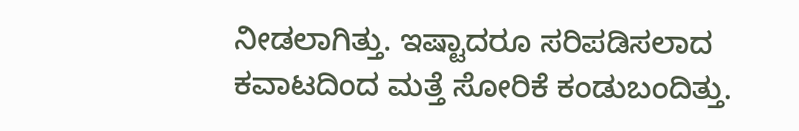ನೀಡಲಾಗಿತ್ತು. ಇಷ್ಟಾದರೂ ಸರಿಪಡಿಸಲಾದ ಕವಾಟದಿಂದ ಮತ್ತೆ ಸೋರಿಕೆ ಕಂಡುಬಂದಿತ್ತು.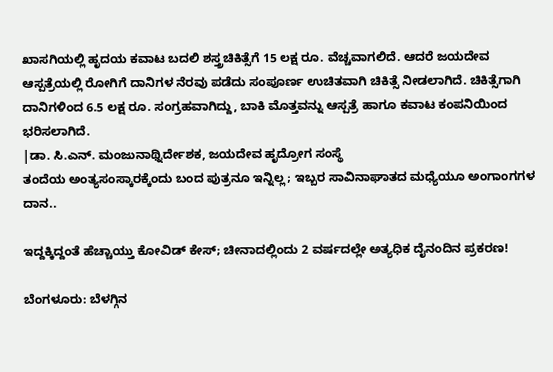ಖಾಸಗಿಯಲ್ಲಿ ಹೃದಯ ಕವಾಟ ಬದಲಿ ಶಸ್ತ್ರಚಿಕಿತ್ಸೆಗೆ 15 ಲಕ್ಷ ರೂ. ವೆಚ್ಚವಾಗಲಿದೆ. ಆದರೆ ಜಯದೇವ ಆಸ್ಪತ್ರೆಯಲ್ಲಿ ರೋಗಿಗೆ ದಾನಿಗಳ ನೆರವು ಪಡೆದು ಸಂಪೂರ್ಣ ಉಚಿತವಾಗಿ ಚಿಕಿತ್ಸೆ ನೀಡಲಾಗಿದೆ. ಚಿಕಿತ್ಸೆಗಾಗಿ ದಾನಿಗಳಿಂದ 6.5 ಲಕ್ಷ ರೂ. ಸಂಗ್ರಹವಾಗಿದ್ದು, ಬಾಕಿ ಮೊತ್ತವನ್ನು ಆಸ್ಪತ್ರೆ ಹಾಗೂ ಕವಾಟ ಕಂಪನಿಯಿಂದ ಭರಿಸಲಾಗಿದೆ.
|ಡಾ. ಸಿ.ಎನ್. ಮಂಜುನಾಥ್ನಿರ್ದೇಶಕ, ಜಯದೇವ ಹೃದ್ರೋಗ ಸಂಸ್ಥೆ
ತಂದೆಯ ಅಂತ್ಯಸಂಸ್ಕಾರಕ್ಕೆಂದು ಬಂದ ಪುತ್ರನೂ ಇನ್ನಿಲ್ಲ; ಇಬ್ಬರ ಸಾವಿನಾಘಾತದ ಮಧ್ಯೆಯೂ ಅಂಗಾಂಗಗಳ ದಾನ..

ಇದ್ದಕ್ಕಿದ್ದಂತೆ ಹೆಚ್ಚಾಯ್ತು ಕೋವಿಡ್ ಕೇಸ್; ಚೀನಾದಲ್ಲಿಂದು 2 ವರ್ಷದಲ್ಲೇ ಅತ್ಯಧಿಕ ದೈನಂದಿನ ಪ್ರಕರಣ!

ಬೆಂಗಳೂರು: ಬೆಳಗ್ಗಿನ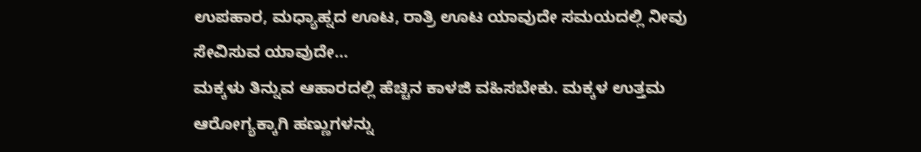ಉಪಹಾರ, ಮಧ್ಯಾಹ್ನದ ಊಟ, ರಾತ್ರಿ ಊಟ ಯಾವುದೇ ಸಮಯದಲ್ಲಿ ನೀವು ಸೇವಿಸುವ ಯಾವುದೇ…
ಮಕ್ಕಳು ತಿನ್ನುವ ಆಹಾರದಲ್ಲಿ ಹೆಚ್ಚಿನ ಕಾಳಜಿ ವಹಿಸಬೇಕು. ಮಕ್ಕಳ ಉತ್ತಮ ಆರೋಗ್ಯಕ್ಕಾಗಿ ಹಣ್ಣುಗಳನ್ನು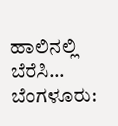ಹಾಲಿನಲ್ಲಿ ಬೆರೆಸಿ…
ಬೆಂಗಳೂರು: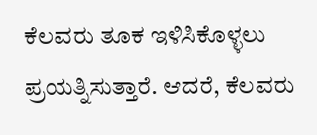ಕೆಲವರು ತೂಕ ಇಳಿಸಿಕೊಳ್ಳಲು ಪ್ರಯತ್ನಿಸುತ್ತಾರೆ. ಆದರೆ, ಕೆಲವರು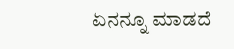ಏನನ್ನೂ ಮಾಡದೆ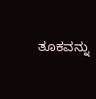ತೂಕವನ್ನು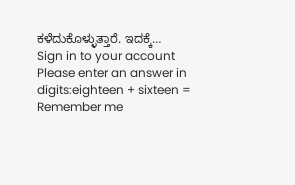ಕಳೆದುಕೊಳ್ಳುತ್ತಾರೆ. ಇದಕ್ಕೆ…
Sign in to your account
Please enter an answer in digits:eighteen + sixteen =
Remember me